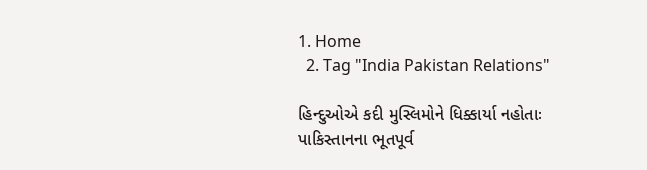1. Home
  2. Tag "India Pakistan Relations"

હિન્દુઓએ કદી મુસ્લિમોને ધિક્કાર્યા નહોતાઃ પાકિસ્તાનના ભૂતપૂર્વ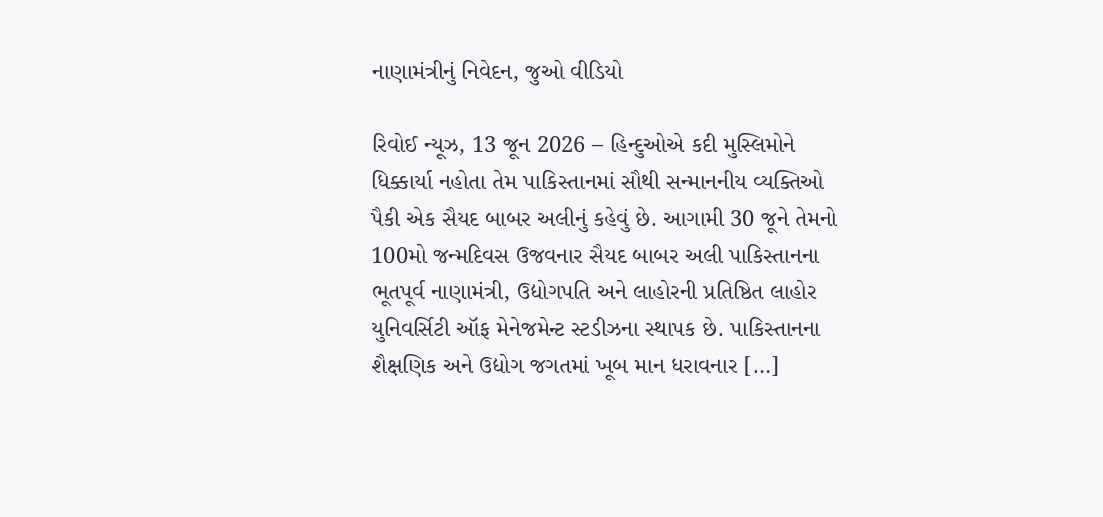નાણામંત્રીનું નિવેદન, જુઓ વીડિયો

રિવોઈ ન્યૂઝ, 13 જૂન 2026 – હિન્દુઓએ કદી મુસ્લિમોને ધિક્કાર્યા નહોતા તેમ પાકિસ્તાનમાં સૌથી સન્માનનીય વ્યક્તિઓ પૈકી એક સૈયદ બાબર અલીનું કહેવું છે. આગામી 30 જૂને તેમનો 100મો જન્મદિવસ ઉજવનાર સૈયદ બાબર અલી પાકિસ્તાનના ભૂતપૂર્વ નાણામંત્રી, ઉદ્યોગપતિ અને લાહોરની પ્રતિષ્ઠિત લાહોર યુનિવર્સિટી ઑફ મેનેજમેન્ટ સ્ટડીઝના સ્થાપક છે. પાકિસ્તાનના શૈક્ષણિક અને ઉદ્યોગ જગતમાં ખૂબ માન ધરાવનાર […]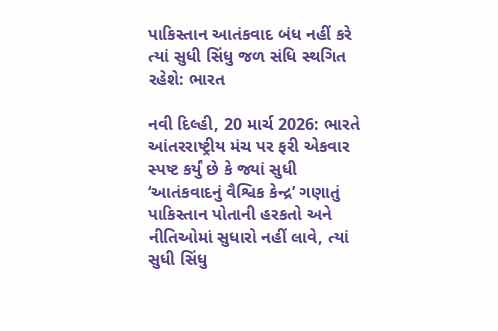પાકિસ્તાન આતંકવાદ બંધ નહીં કરે ત્યાં સુધી સિંધુ જળ સંધિ સ્થગિત રહેશે: ભારત

નવી દિલ્હી, 20 માર્ચ 2026: ભારતે આંતરરાષ્ટ્રીય મંચ પર ફરી એકવાર સ્પષ્ટ કર્યું છે કે જ્યાં સુધી ‘આતંકવાદનું વૈશ્વિક કેન્દ્ર’ ગણાતું પાકિસ્તાન પોતાની હરકતો અને નીતિઓમાં સુધારો નહીં લાવે, ત્યાં સુધી સિંધુ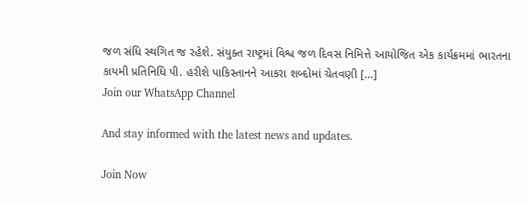જળ સંધિ સ્થગિત જ રહેશે. સંયુક્ત રાષ્ટ્રમાં વિશ્વ જળ દિવસ નિમિત્તે આયોજિત એક કાર્યક્રમમાં ભારતના કાયમી પ્રતિનિધિ પી. હરીશે પાકિસ્તાનને આકરા શબ્દોમાં ચેતવણી […]
Join our WhatsApp Channel

And stay informed with the latest news and updates.

Join Now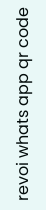revoi whats app qr code